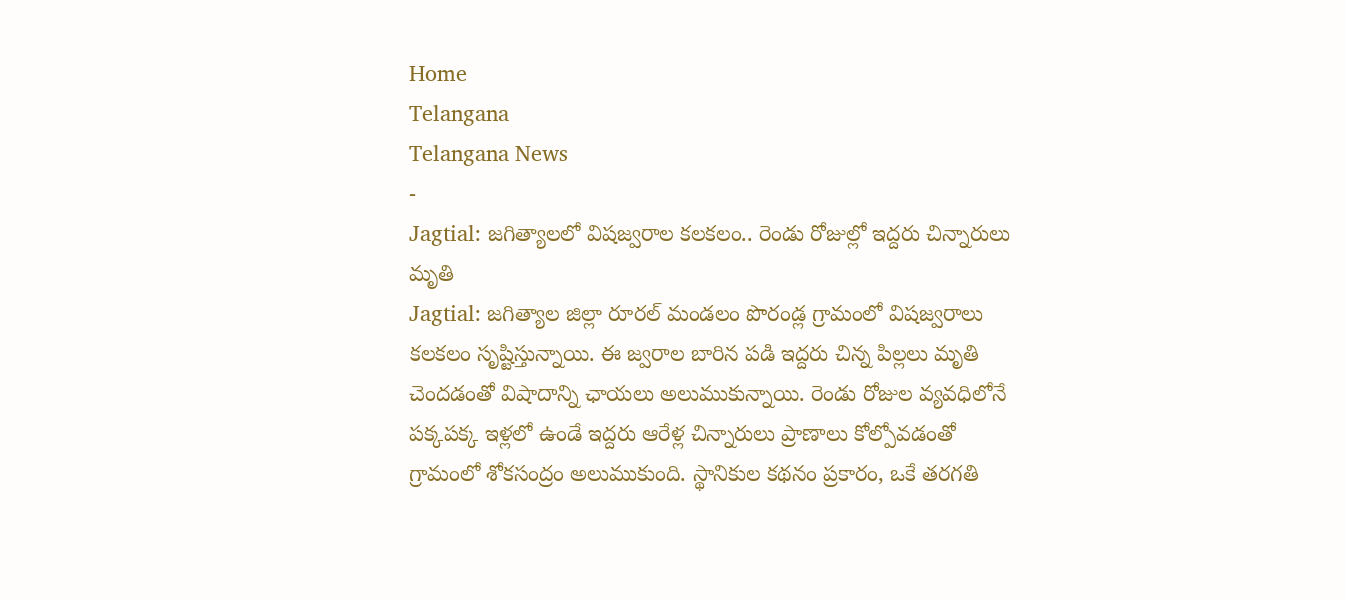Home
Telangana
Telangana News
-
Jagtial: జగిత్యాలలో విషజ్వరాల కలకలం.. రెండు రోజుల్లో ఇద్దరు చిన్నారులు మృతి
Jagtial: జగిత్యాల జిల్లా రూరల్ మండలం పొరండ్ల గ్రామంలో విషజ్వరాలు కలకలం సృష్టిస్తున్నాయి. ఈ జ్వరాల బారిన పడి ఇద్దరు చిన్న పిల్లలు మృతి చెందడంతో విషాదాన్ని ఛాయలు అలుముకున్నాయి. రెండు రోజుల వ్యవధిలోనే పక్కపక్క ఇళ్లలో ఉండే ఇద్దరు ఆరేళ్ల చిన్నారులు ప్రాణాలు కోల్పోవడంతో గ్రామంలో శోకసంద్రం అలుముకుంది. స్థానికుల కథనం ప్రకారం, ఒకే తరగతి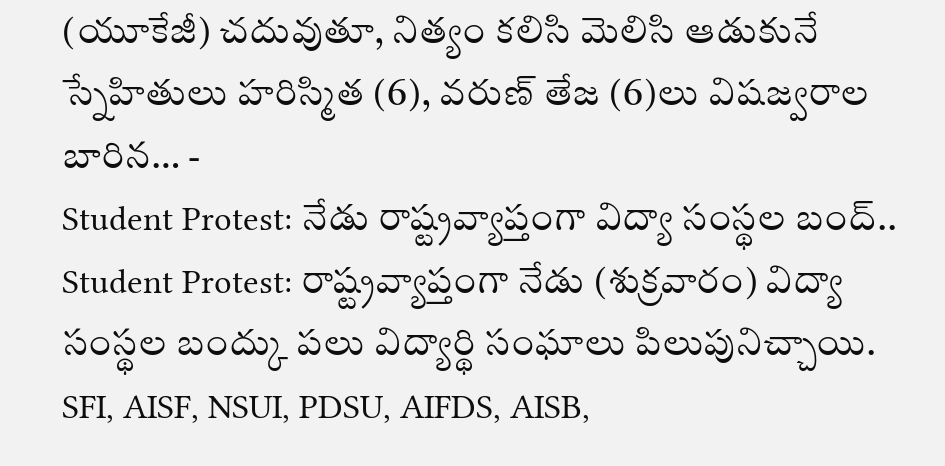(యూకేజీ) చదువుతూ, నిత్యం కలిసి మెలిసి ఆడుకునే స్నేహితులు హరిస్మిత (6), వరుణ్ తేజ (6)లు విషజ్వరాల బారిన… -
Student Protest: నేడు రాష్ట్రవ్యాప్తంగా విద్యా సంస్థల బంద్..
Student Protest: రాష్ట్రవ్యాప్తంగా నేడు (శుక్రవారం) విద్యా సంస్థల బంద్కు పలు విద్యార్థి సంఘాలు పిలుపునిచ్చాయి. SFI, AISF, NSUI, PDSU, AIFDS, AISB,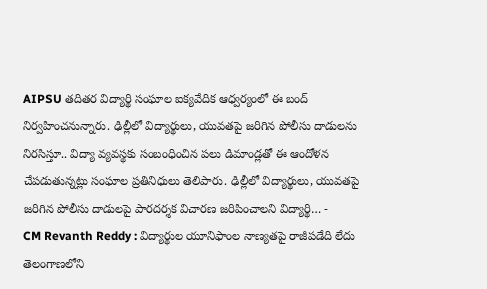AIPSU తదితర విద్యార్థి సంఘాల ఐక్యవేదిక ఆధ్వర్యంలో ఈ బంద్ నిర్వహించనున్నారు. ఢిల్లీలో విద్యార్థులు, యువతపై జరిగిన పోలీసు దాడులను నిరసిస్తూ.. విద్యా వ్యవస్థకు సంబంధించిన పలు డిమాండ్లతో ఈ ఆందోళన చేపడుతున్నట్లు సంఘాల ప్రతినిధులు తెలిపారు. ఢిల్లీలో విద్యార్థులు, యువతపై జరిగిన పోలీసు దాడులపై పారదర్శక విచారణ జరిపించాలని విద్యార్థి… -
CM Revanth Reddy : విద్యార్థుల యూనిఫాంల నాణ్యతపై రాజీపడేది లేదు
తెలంగాణలోని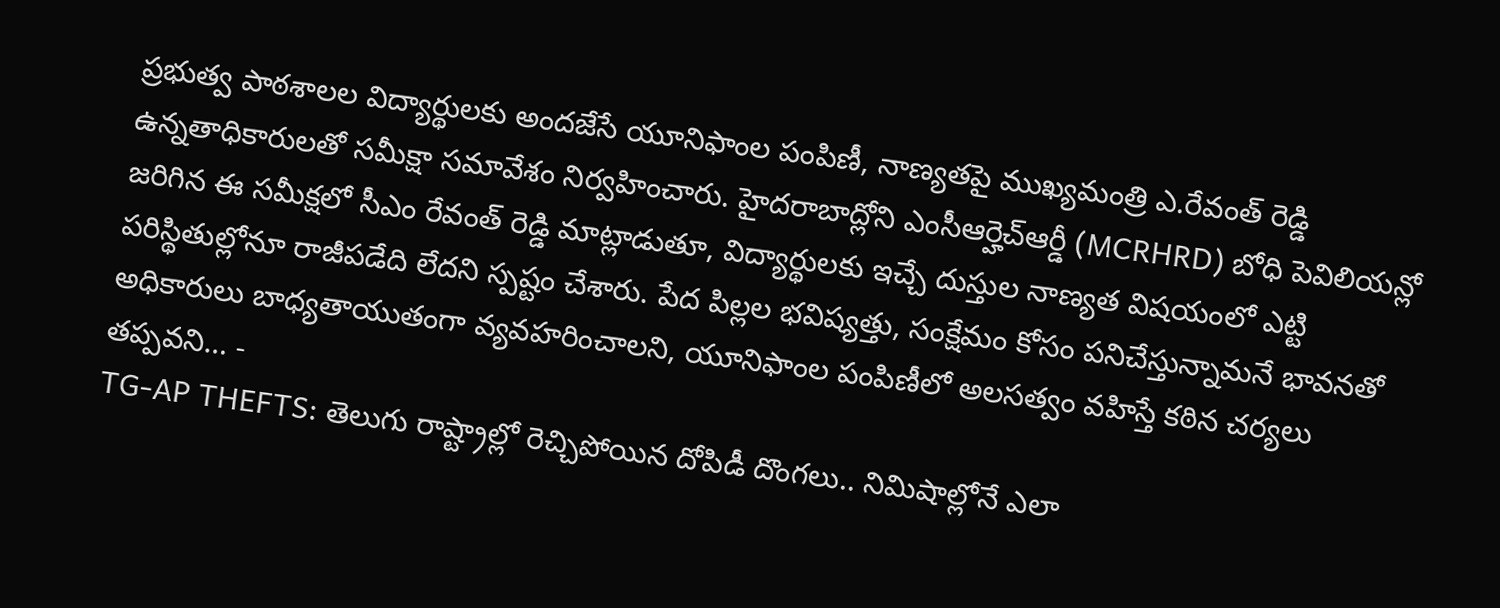ప్రభుత్వ పాఠశాలల విద్యార్థులకు అందజేసే యూనిఫాంల పంపిణీ, నాణ్యతపై ముఖ్యమంత్రి ఎ.రేవంత్ రెడ్డి ఉన్నతాధికారులతో సమీక్షా సమావేశం నిర్వహించారు. హైదరాబాద్లోని ఎంసీఆర్హెచ్ఆర్డీ (MCRHRD) బోధి పెవిలియన్లో జరిగిన ఈ సమీక్షలో సీఎం రేవంత్ రెడ్డి మాట్లాడుతూ, విద్యార్థులకు ఇచ్చే దుస్తుల నాణ్యత విషయంలో ఎట్టి పరిస్థితుల్లోనూ రాజీపడేది లేదని స్పష్టం చేశారు. పేద పిల్లల భవిష్యత్తు, సంక్షేమం కోసం పనిచేస్తున్నామనే భావనతో అధికారులు బాధ్యతాయుతంగా వ్యవహరించాలని, యూనిఫాంల పంపిణీలో అలసత్వం వహిస్తే కఠిన చర్యలు తప్పవని… -
TG-AP THEFTS: తెలుగు రాష్ట్రాల్లో రెచ్చిపోయిన దోపిడీ దొంగలు.. నిమిషాల్లోనే ఎలా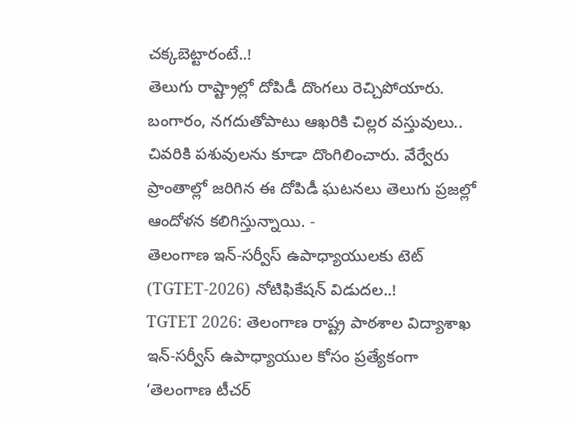చక్కబెట్టారంటే..!
తెలుగు రాష్ట్రాల్లో దోపిడీ దొంగలు రెచ్చిపోయారు. బంగారం, నగదుతోపాటు ఆఖరికి చిల్లర వస్తువులు.. చివరికి పశువులను కూడా దొంగిలించారు. వేర్వేరు ప్రాంతాల్లో జరిగిన ఈ దోపిడీ ఘటనలు తెలుగు ప్రజల్లో ఆందోళన కలిగిస్తున్నాయి. -
తెలంగాణ ఇన్-సర్వీస్ ఉపాధ్యాయులకు టెట్ (TGTET-2026) నోటిఫికేషన్ విడుదల..!
TGTET 2026: తెలంగాణ రాష్ట్ర పాఠశాల విద్యాశాఖ ఇన్-సర్వీస్ ఉపాధ్యాయుల కోసం ప్రత్యేకంగా ‘తెలంగాణ టీచర్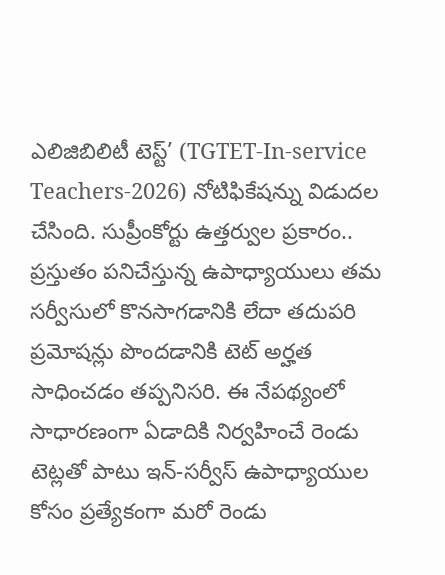ఎలిజిబిలిటీ టెస్ట్’ (TGTET-In-service Teachers-2026) నోటిఫికేషన్ను విడుదల చేసింది. సుప్రీంకోర్టు ఉత్తర్వుల ప్రకారం.. ప్రస్తుతం పనిచేస్తున్న ఉపాధ్యాయులు తమ సర్వీసులో కొనసాగడానికి లేదా తదుపరి ప్రమోషన్లు పొందడానికి టెట్ అర్హత సాధించడం తప్పనిసరి. ఈ నేపథ్యంలో సాధారణంగా ఏడాదికి నిర్వహించే రెండు టెట్లతో పాటు ఇన్-సర్వీస్ ఉపాధ్యాయుల కోసం ప్రత్యేకంగా మరో రెండు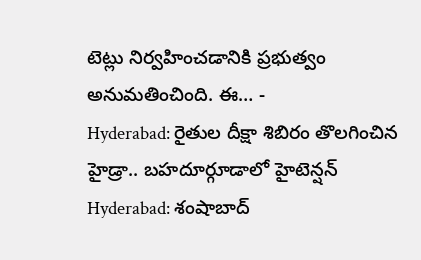టెట్లు నిర్వహించడానికి ప్రభుత్వం అనుమతించింది. ఈ… -
Hyderabad: రైతుల దీక్షా శిబిరం తొలగించిన హైడ్రా.. బహదూర్గూడాలో హైటెన్షన్
Hyderabad: శంషాబాద్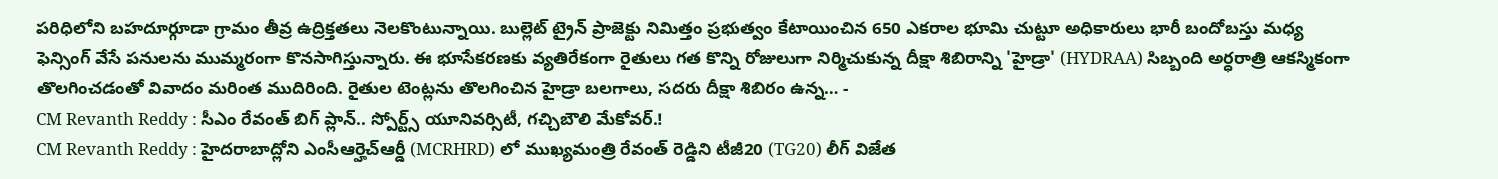పరిధిలోని బహదూర్గూడా గ్రామం తీవ్ర ఉద్రిక్తతలు నెలకొంటున్నాయి. బుల్లెట్ ట్రైన్ ప్రాజెక్టు నిమిత్తం ప్రభుత్వం కేటాయించిన 650 ఎకరాల భూమి చుట్టూ అధికారులు భారీ బందోబస్తు మధ్య ఫెన్సింగ్ వేసే పనులను ముమ్మరంగా కొనసాగిస్తున్నారు. ఈ భూసేకరణకు వ్యతిరేకంగా రైతులు గత కొన్ని రోజులుగా నిర్మిచుకున్న దీక్షా శిబిరాన్ని 'హైడ్రా' (HYDRAA) సిబ్బంది అర్ధరాత్రి ఆకస్మికంగా తొలగించడంతో వివాదం మరింత ముదిరింది. రైతుల టెంట్లను తొలగించిన హైడ్రా బలగాలు, సదరు దీక్షా శిబిరం ఉన్న… -
CM Revanth Reddy : సీఎం రేవంత్ బిగ్ ప్లాన్.. స్పోర్ట్స్ యూనివర్సిటీ, గచ్చిబౌలి మేకోవర్.!
CM Revanth Reddy : హైదరాబాద్లోని ఎంసీఆర్హెచ్ఆర్డీ (MCRHRD) లో ముఖ్యమంత్రి రేవంత్ రెడ్డిని టీజీ20 (TG20) లీగ్ విజేత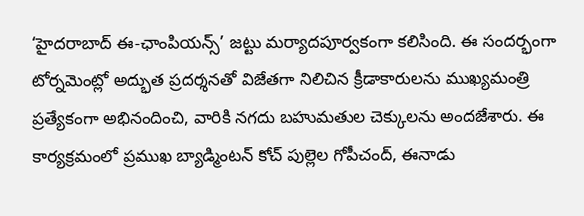‘హైదరాబాద్ ఈ-ఛాంపియన్స్’ జట్టు మర్యాదపూర్వకంగా కలిసింది. ఈ సందర్భంగా టోర్నమెంట్లో అద్భుత ప్రదర్శనతో విజేతగా నిలిచిన క్రీడాకారులను ముఖ్యమంత్రి ప్రత్యేకంగా అభినందించి, వారికి నగదు బహుమతుల చెక్కులను అందజేశారు. ఈ కార్యక్రమంలో ప్రముఖ బ్యాడ్మింటన్ కోచ్ పుల్లెల గోపీచంద్, ఈనాడు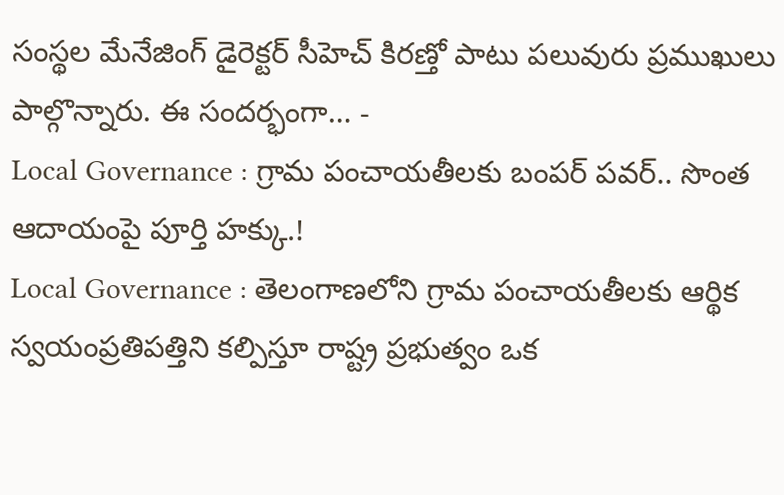సంస్థల మేనేజింగ్ డైరెక్టర్ సీహెచ్ కిరణ్తో పాటు పలువురు ప్రముఖులు పాల్గొన్నారు. ఈ సందర్భంగా… -
Local Governance : గ్రామ పంచాయతీలకు బంపర్ పవర్.. సొంత ఆదాయంపై పూర్తి హక్కు.!
Local Governance : తెలంగాణలోని గ్రామ పంచాయతీలకు ఆర్థిక స్వయంప్రతిపత్తిని కల్పిస్తూ రాష్ట్ర ప్రభుత్వం ఒక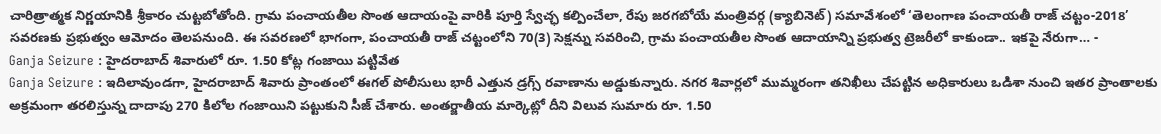చారిత్రాత్మక నిర్ణయానికి శ్రీకారం చుట్టబోతోంది. గ్రామ పంచాయతీల సొంత ఆదాయంపై వారికి పూర్తి స్వేచ్ఛ కల్పించేలా, రేపు జరగబోయే మంత్రివర్గ (క్యాబినెట్) సమావేశంలో ‘తెలంగాణ పంచాయతీ రాజ్ చట్టం-2018’ సవరణకు ప్రభుత్వం ఆమోదం తెలపనుంది. ఈ సవరణలో భాగంగా, పంచాయతీ రాజ్ చట్టంలోని 70(3) సెక్షన్ను సవరించి, గ్రామ పంచాయతీల సొంత ఆదాయాన్ని ప్రభుత్వ ట్రెజరీలో కాకుండా.. ఇకపై నేరుగా… -
Ganja Seizure : హైదరాబాద్ శివారులో రూ. 1.50 కోట్ల గంజాయి పట్టివేత
Ganja Seizure : ఇదిలావుండగా, హైదరాబాద్ శివారు ప్రాంతంలో ఈగల్ పోలీసులు భారీ ఎత్తున డ్రగ్స్ రవాణాను అడ్డుకున్నారు. నగర శివార్లలో ముమ్మరంగా తనిఖీలు చేపట్టిన అధికారులు ఒడిశా నుంచి ఇతర ప్రాంతాలకు అక్రమంగా తరలిస్తున్న దాదాపు 270 కిలోల గంజాయిని పట్టుకుని సీజ్ చేశారు. అంతర్జాతీయ మార్కెట్లో దీని విలువ సుమారు రూ. 1.50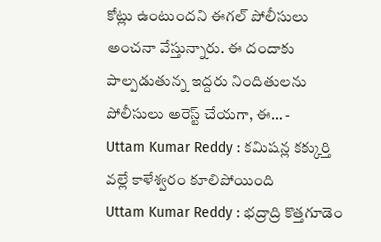కోట్లు ఉంటుందని ఈగల్ పోలీసులు అంచనా వేస్తున్నారు. ఈ దందాకు పాల్పడుతున్న ఇద్దరు నిందితులను పోలీసులు అరెస్ట్ చేయగా, ఈ… -
Uttam Kumar Reddy : కమిషన్ల కక్కుర్తి వల్లే కాళేశ్వరం కూలిపోయింది
Uttam Kumar Reddy : భద్రాద్రి కొత్తగూడెం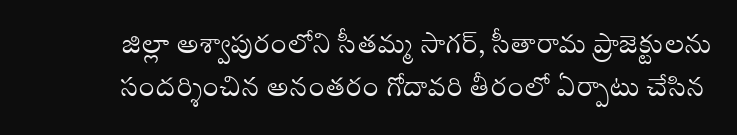జిల్లా అశ్వాపురంలోని సీతమ్మ సాగర్, సీతారామ ప్రాజెక్టులను సందర్శించిన అనంతరం గోదావరి తీరంలో ఏర్పాటు చేసిన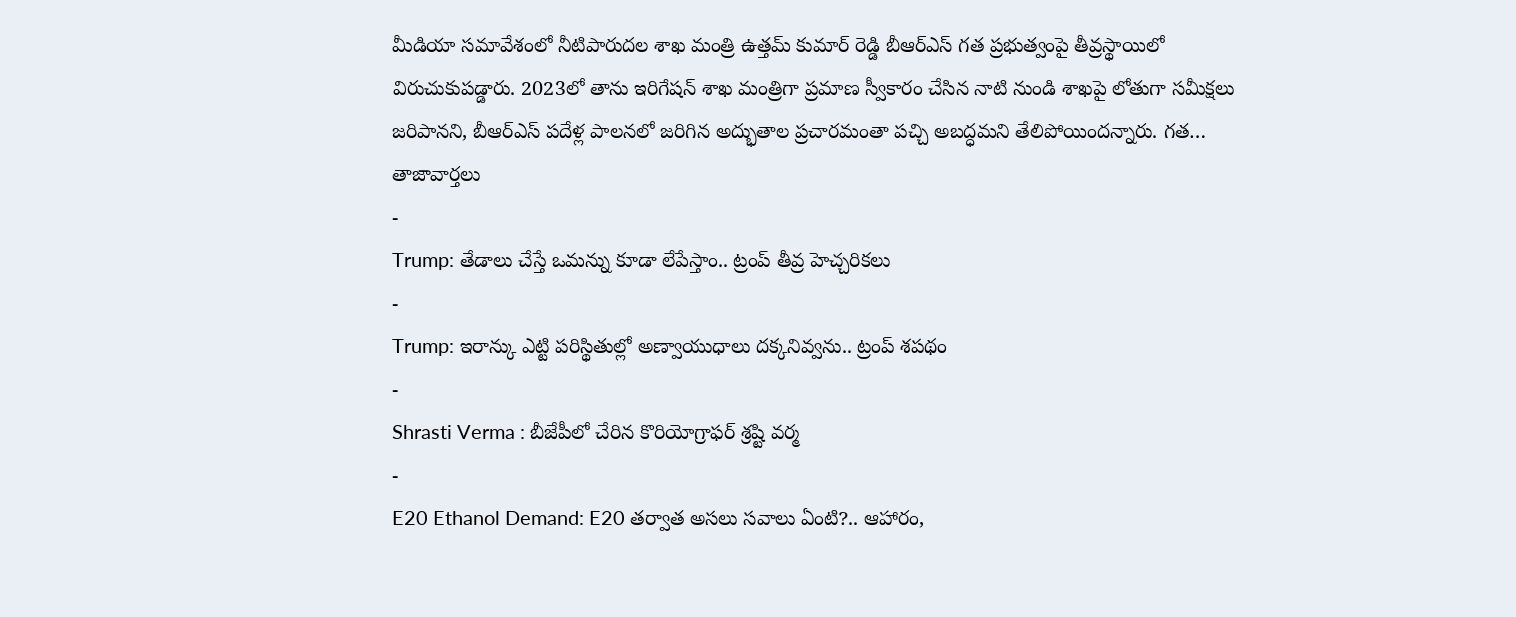మీడియా సమావేశంలో నీటిపారుదల శాఖ మంత్రి ఉత్తమ్ కుమార్ రెడ్డి బీఆర్ఎస్ గత ప్రభుత్వంపై తీవ్రస్థాయిలో విరుచుకుపడ్డారు. 2023లో తాను ఇరిగేషన్ శాఖ మంత్రిగా ప్రమాణ స్వీకారం చేసిన నాటి నుండి శాఖపై లోతుగా సమీక్షలు జరిపానని, బీఆర్ఎస్ పదేళ్ల పాలనలో జరిగిన అద్భుతాల ప్రచారమంతా పచ్చి అబద్ధమని తేలిపోయిందన్నారు. గత…
తాజావార్తలు
-
Trump: తేడాలు చేస్తే ఒమన్ను కూడా లేపేస్తాం.. ట్రంప్ తీవ్ర హెచ్చరికలు
-
Trump: ఇరాన్కు ఎట్టి పరిస్థితుల్లో అణ్వాయుధాలు దక్కనివ్వను.. ట్రంప్ శపథం
-
Shrasti Verma : బీజేపీలో చేరిన కొరియోగ్రాఫర్ శ్రష్టి వర్మ
-
E20 Ethanol Demand: E20 తర్వాత అసలు సవాలు ఏంటి?.. ఆహారం,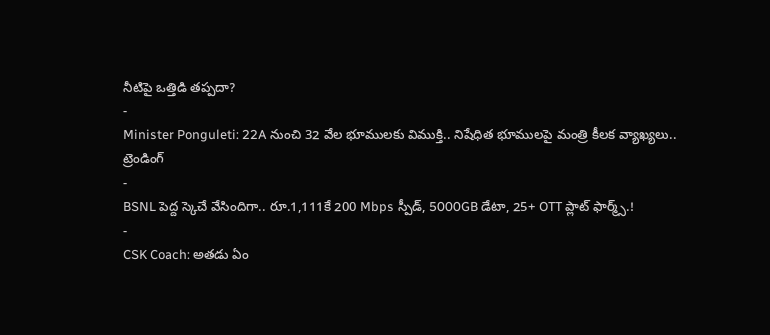నీటిపై ఒత్తిడి తప్పదా?
-
Minister Ponguleti: 22A నుంచి 32 వేల భూములకు విముక్తి.. నిషేధిత భూములపై మంత్రి కీలక వ్యాఖ్యలు..
ట్రెండింగ్
-
BSNL పెద్ద స్కెచే వేసిందిగా.. రూ.1,111కే 200 Mbps స్పీడ్, 5000GB డేటా, 25+ OTT ప్లాట్ ఫార్మ్స్.!
-
CSK Coach: అతడు ఏం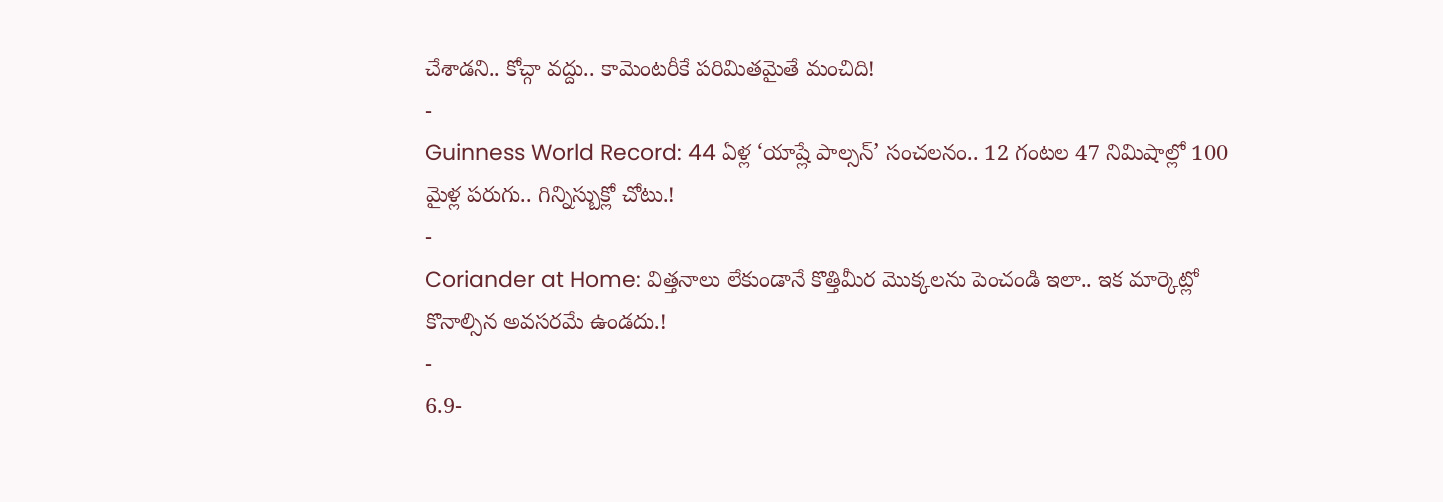చేశాడని.. కోచ్గా వద్దు.. కామెంటరీకే పరిమితమైతే మంచిది!
-
Guinness World Record: 44 ఏళ్ల ‘యాష్లే పాల్సన్’ సంచలనం.. 12 గంటల 47 నిమిషాల్లో 100 మైళ్ల పరుగు.. గిన్నిస్బుక్లో చోటు.!
-
Coriander at Home: విత్తనాలు లేకుండానే కొత్తిమీర మొక్కలను పెంచండి ఇలా.. ఇక మార్కెట్లో కొనాల్సిన అవసరమే ఉండదు.!
-
6.9-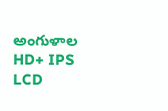అంగుళాల HD+ IPS LCD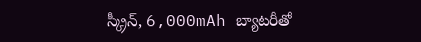స్క్రీన్, 6,000mAh బ్యాటరీతో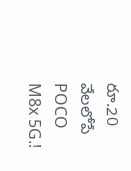రూ.20 వేలలోపే POCO M8x 5G.!